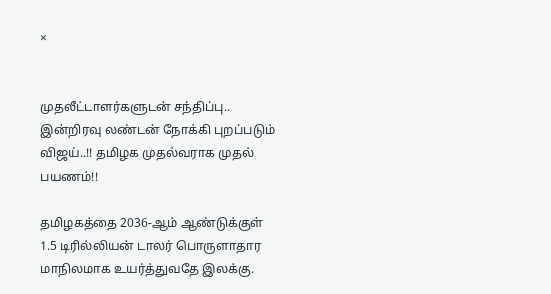×


முதலீட்டாளர்களுடன் சந்திப்பு.. இன்றிரவு லண்டன் நோக்கி புறப்படும் விஜய்..!! தமிழக முதல்வராக முதல் பயணம்!!

தமிழகத்தை 2036-ஆம் ஆண்டுக்குள் 1.5 டிரில்லியன் டாலர் பொருளாதார மாநிலமாக உயர்த்துவதே இலக்கு.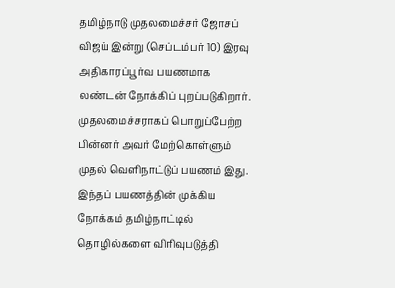தமிழ்நாடு முதலமைச்சர் ஜோசப் விஜய் இன்று (செப்டம்பர் 10) இரவு அதிகாரப்பூர்வ பயணமாக லண்டன் நோக்கிப் புறப்படுகிறார். முதலமைச்சராகப் பொறுப்பேற்ற பின்னர் அவர் மேற்கொள்ளும் முதல் வெளிநாட்டுப் பயணம் இது. இந்தப் பயணத்தின் முக்கிய நோக்கம் தமிழ்நாட்டில் தொழில்களை விரிவுபடுத்தி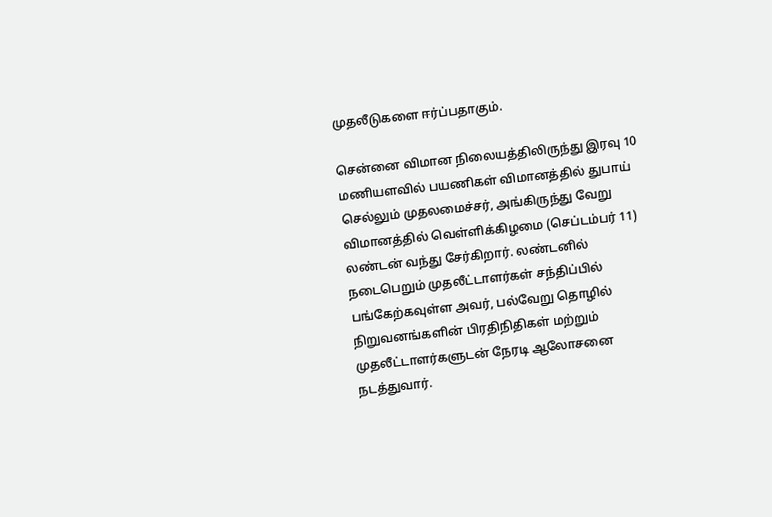முதலீடுகளை ஈர்ப்பதாகும்.

சென்னை விமான நிலையத்திலிருந்து இரவு 10 மணியளவில் பயணிகள் விமானத்தில் துபாய் செல்லும் முதலமைச்சர், அங்கிருந்து வேறு விமானத்தில் வெள்ளிக்கிழமை (செப்டம்பர் 11) லண்டன் வந்து சேர்கிறார். லண்டனில் நடைபெறும் முதலீட்டாளர்கள் சந்திப்பில் பங்கேற்கவுள்ள அவர், பல்வேறு தொழில் நிறுவனங்களின் பிரதிநிதிகள் மற்றும் முதலீட்டாளர்களுடன் நேரடி ஆலோசனை நடத்துவார்.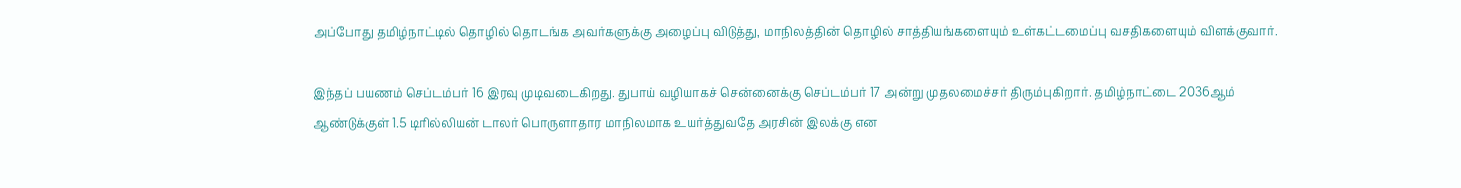அப்போது தமிழ்நாட்டில் தொழில் தொடங்க அவர்களுக்கு அழைப்பு விடுத்து, மாநிலத்தின் தொழில் சாத்தியங்களையும் உள்கட்டமைப்பு வசதிகளையும் விளக்குவார்.

இந்தப் பயணம் செப்டம்பர் 16 இரவு முடிவடைகிறது. துபாய் வழியாகச் சென்னைக்கு செப்டம்பர் 17 அன்று முதலமைச்சர் திரும்புகிறார். தமிழ்நாட்டை 2036ஆம் ஆண்டுக்குள் 1.5 டிரில்லியன் டாலர் பொருளாதார மாநிலமாக உயர்த்துவதே அரசின் இலக்கு என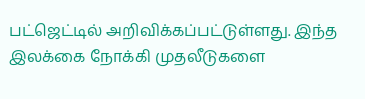பட்ஜெட்டில் அறிவிக்கப்பட்டுள்ளது. இந்த இலக்கை நோக்கி முதலீடுகளை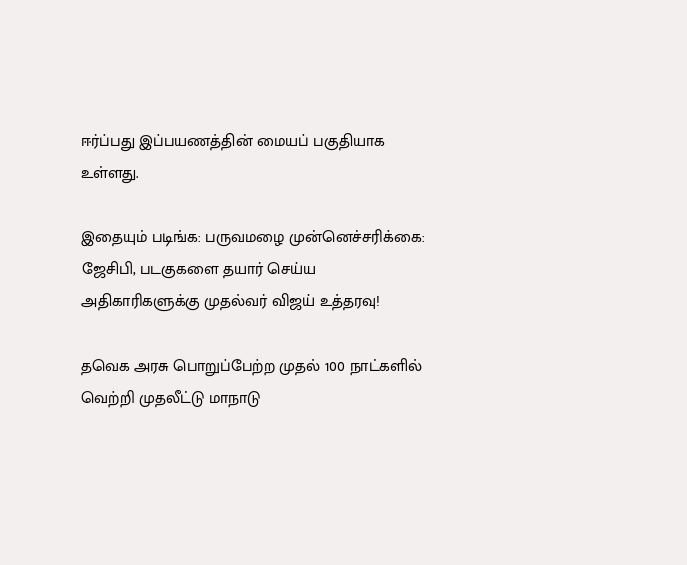ஈர்ப்பது இப்பயணத்தின் மையப் பகுதியாக உள்ளது.

இதையும் படிங்க: பருவமழை முன்னெச்சரிக்கை: ஜேசிபி, படகுகளை தயார் செய்ய அதிகாரிகளுக்கு முதல்வர் விஜய் உத்தரவு!

தவெக அரசு பொறுப்பேற்ற முதல் 100 நாட்களில் வெற்றி முதலீட்டு மாநாடு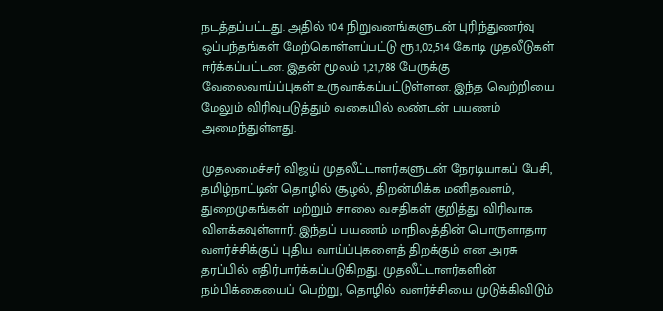நடத்தப்பட்டது. அதில் 104 நிறுவனங்களுடன் புரிந்துணர்வு ஒப்பந்தங்கள் மேற்கொள்ளப்பட்டு ரூ.1,02,514 கோடி முதலீடுகள் ஈர்க்கப்பட்டன. இதன் மூலம் 1,21,788 பேருக்கு வேலைவாய்ப்புகள் உருவாக்கப்பட்டுள்ளன. இந்த வெற்றியை மேலும் விரிவுபடுத்தும் வகையில் லண்டன் பயணம் அமைந்துள்ளது.

முதலமைச்சர் விஜய் முதலீட்டாளர்களுடன் நேரடியாகப் பேசி, தமிழ்நாட்டின் தொழில் சூழல், திறன்மிக்க மனிதவளம், துறைமுகங்கள் மற்றும் சாலை வசதிகள் குறித்து விரிவாக விளக்கவுள்ளார். இந்தப் பயணம் மாநிலத்தின் பொருளாதார வளர்ச்சிக்குப் புதிய வாய்ப்புகளைத் திறக்கும் என அரசு தரப்பில் எதிர்பார்க்கப்படுகிறது. முதலீட்டாளர்களின் நம்பிக்கையைப் பெற்று, தொழில் வளர்ச்சியை முடுக்கிவிடும்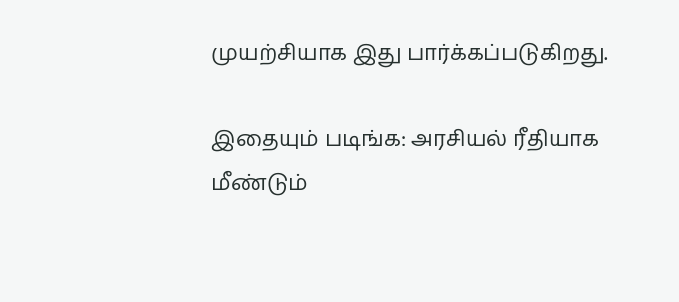முயற்சியாக இது பார்க்கப்படுகிறது.

இதையும் படிங்க: அரசியல் ரீதியாக மீண்டும்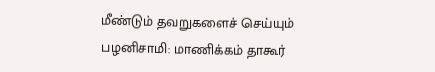மீண்டும் தவறுகளைச் செய்யும் பழனிசாமி: மாணிக்கம் தாகூர்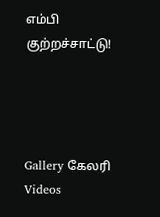எம்பி குற்றச்சாட்டு!




Gallery கேலரி Videos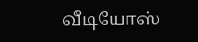வீடியோஸ்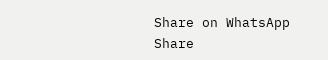Share on WhatsApp Share